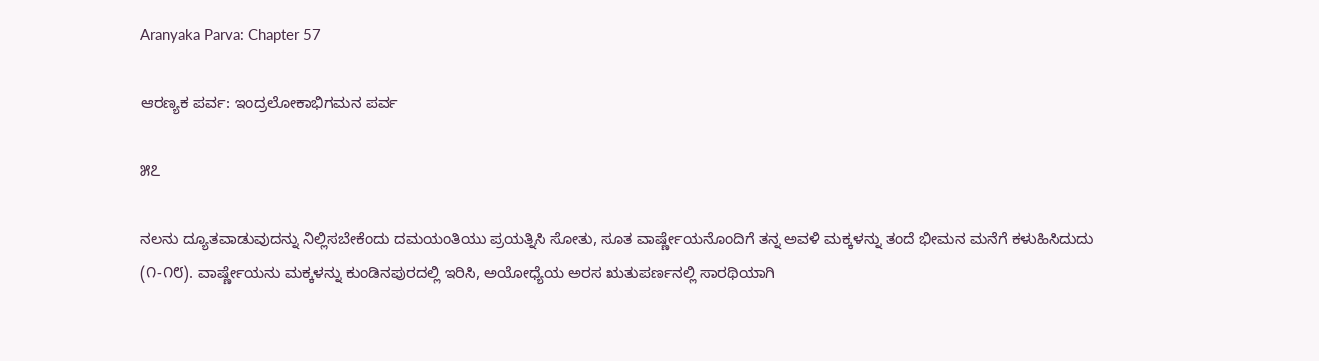Aranyaka Parva: Chapter 57

ಆರಣ್ಯಕ ಪರ್ವ: ಇಂದ್ರಲೋಕಾಭಿಗಮನ ಪರ್ವ

೫೭

ನಲನು ದ್ಯೂತವಾಡುವುದನ್ನು ನಿಲ್ಲಿಸಬೇಕೆಂದು ದಮಯಂತಿಯು ಪ್ರಯತ್ನಿಸಿ ಸೋತು, ಸೂತ ವಾರ್ಷ್ಣೇಯನೊಂದಿಗೆ ತನ್ನ ಅವಳಿ ಮಕ್ಕಳನ್ನು ತಂದೆ ಭೀಮನ ಮನೆಗೆ ಕಳುಹಿಸಿದುದು (೧-೧೮). ವಾರ್ಷ್ಣೇಯನು ಮಕ್ಕಳನ್ನು ಕುಂಡಿನಪುರದಲ್ಲಿ ಇರಿಸಿ, ಅಯೋಧ್ಯೆಯ ಅರಸ ಋತುಪರ್ಣನಲ್ಲಿ ಸಾರಥಿಯಾಗಿ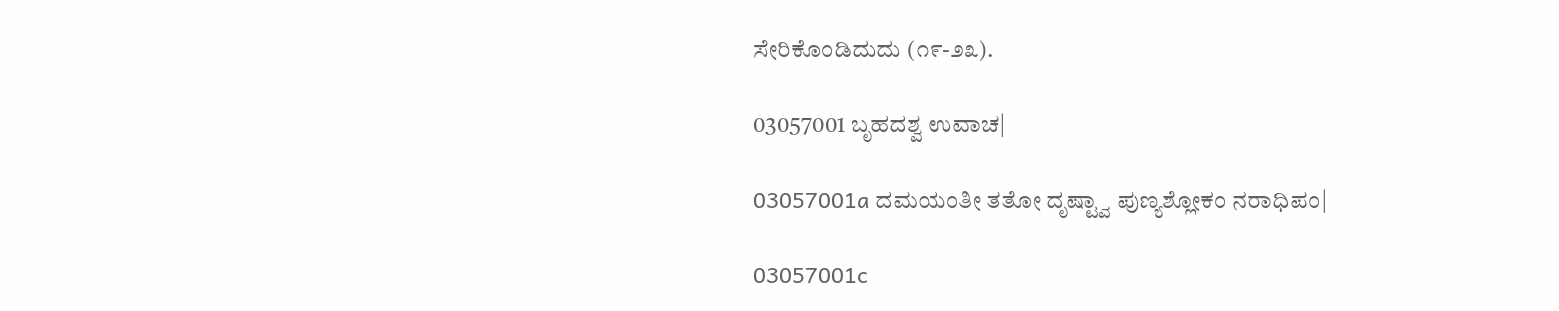ಸೇರಿಕೊಂಡಿದುದು (೧೯-೨೩).

03057001 ಬೃಹದಶ್ವ ಉವಾಚ|

03057001a ದಮಯಂತೀ ತತೋ ದೃಷ್ಟ್ವಾ ಪುಣ್ಯಶ್ಲೋಕಂ ನರಾಧಿಪಂ|

03057001c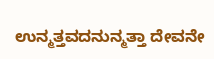ಉನ್ಮತ್ತವದನುನ್ಮತ್ತಾ ದೇವನೇ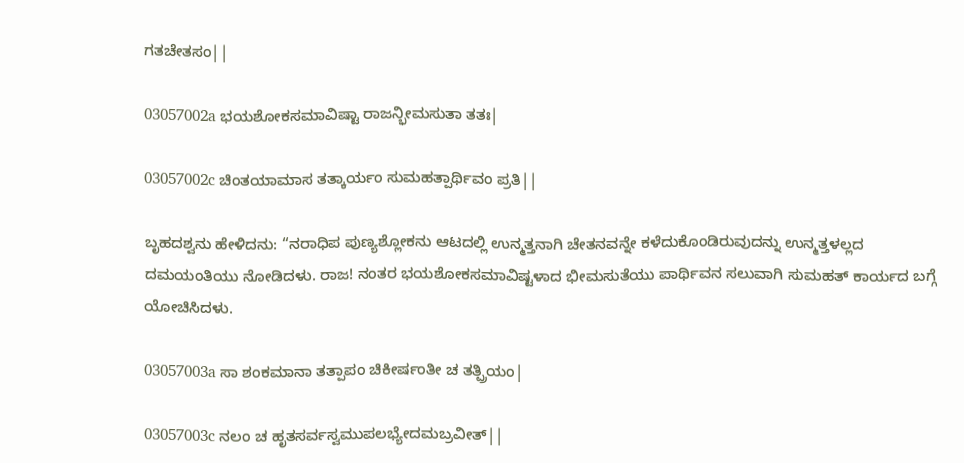ಗತಚೇತಸಂ||

03057002a ಭಯಶೋಕಸಮಾವಿಷ್ಟಾ ರಾಜನ್ಭೀಮಸುತಾ ತತಃ|

03057002c ಚಿಂತಯಾಮಾಸ ತತ್ಕಾರ್ಯಂ ಸುಮಹತ್ಪಾರ್ಥಿವಂ ಪ್ರತಿ||

ಬೃಹದಶ್ವನು ಹೇಳಿದನು: “ನರಾಧಿಪ ಪುಣ್ಯಶ್ಲೋಕನು ಆಟದಲ್ಲಿ ಉನ್ಮತ್ತನಾಗಿ ಚೇತನವನ್ನೇ ಕಳೆದುಕೊಂಡಿರುವುದನ್ನು ಉನ್ಮತ್ತಳಲ್ಲದ ದಮಯಂತಿಯು ನೋಡಿದಳು. ರಾಜ! ನಂತರ ಭಯಶೋಕಸಮಾವಿಷ್ಟಳಾದ ಭೀಮಸುತೆಯು ಪಾರ್ಥಿವನ ಸಲುವಾಗಿ ಸುಮಹತ್ ಕಾರ್ಯದ ಬಗ್ಗೆ ಯೋಚಿಸಿದಳು.

03057003a ಸಾ ಶಂಕಮಾನಾ ತತ್ಪಾಪಂ ಚಿಕೀರ್ಷಂತೀ ಚ ತತ್ಪ್ರಿಯಂ|

03057003c ನಲಂ ಚ ಹೃತಸರ್ವಸ್ವಮುಪಲಭ್ಯೇದಮಬ್ರವೀತ್||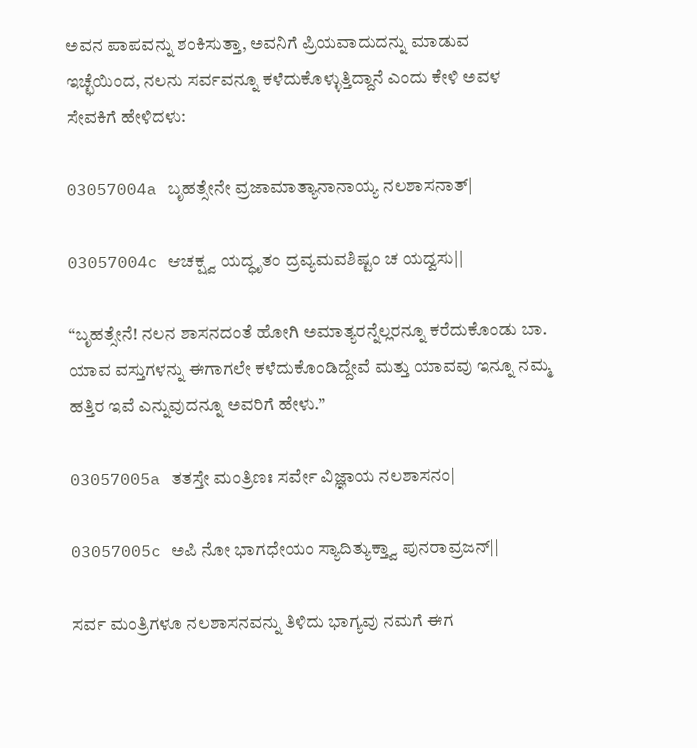ಅವನ ಪಾಪವನ್ನು ಶಂಕಿಸುತ್ತಾ, ಅವನಿಗೆ ಪ್ರಿಯವಾದುದನ್ನು ಮಾಡುವ ಇಚ್ಛೆಯಿಂದ, ನಲನು ಸರ್ವವನ್ನೂ ಕಳೆದುಕೊಳ್ಳುತ್ತಿದ್ದಾನೆ ಎಂದು ಕೇಳಿ ಅವಳ ಸೇವಕಿಗೆ ಹೇಳಿದಳು:

03057004a ಬೃಹತ್ಸೇನೇ ವ್ರಜಾಮಾತ್ಯಾನಾನಾಯ್ಯ ನಲಶಾಸನಾತ್|

03057004c ಆಚಕ್ಷ್ವ ಯದ್ಧೃತಂ ದ್ರವ್ಯಮವಶಿಷ್ಟಂ ಚ ಯದ್ವಸು||

“ಬೃಹತ್ಸೇನೆ! ನಲನ ಶಾಸನದಂತೆ ಹೋಗಿ ಅಮಾತ್ಯರನ್ನೆಲ್ಲರನ್ನೂ ಕರೆದುಕೊಂಡು ಬಾ. ಯಾವ ವಸ್ತುಗಳನ್ನು ಈಗಾಗಲೇ ಕಳೆದುಕೊಂಡಿದ್ದೇವೆ ಮತ್ತು ಯಾವವು ಇನ್ನೂ ನಮ್ಮ ಹತ್ತಿರ ಇವೆ ಎನ್ನುವುದನ್ನೂ ಅವರಿಗೆ ಹೇಳು.”

03057005a ತತಸ್ತೇ ಮಂತ್ರಿಣಃ ಸರ್ವೇ ವಿಜ್ಞಾಯ ನಲಶಾಸನಂ|

03057005c ಅಪಿ ನೋ ಭಾಗಧೇಯಂ ಸ್ಯಾದಿತ್ಯುಕ್ತ್ವಾ ಪುನರಾವ್ರಜನ್||

ಸರ್ವ ಮಂತ್ರಿಗಳೂ ನಲಶಾಸನವನ್ನು ತಿಳಿದು ಭಾಗ್ಯವು ನಮಗೆ ಈಗ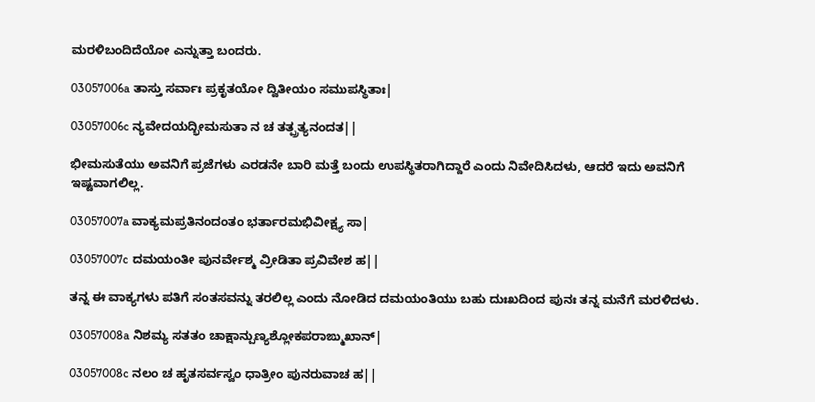ಮರಳಿಬಂದಿದೆಯೋ ಎನ್ನುತ್ತಾ ಬಂದರು.

03057006a ತಾಸ್ತು ಸರ್ವಾಃ ಪ್ರಕೃತಯೋ ದ್ವಿತೀಯಂ ಸಮುಪಸ್ಥಿತಾಃ|

03057006c ನ್ಯವೇದಯದ್ಭೀಮಸುತಾ ನ ಚ ತತ್ಪ್ರತ್ಯನಂದತ||

ಭೀಮಸುತೆಯು ಅವನಿಗೆ ಪ್ರಜೆಗಳು ಎರಡನೇ ಬಾರಿ ಮತ್ತೆ ಬಂದು ಉಪಸ್ಥಿತರಾಗಿದ್ದಾರೆ ಎಂದು ನಿವೇದಿಸಿದಳು, ಆದರೆ ಇದು ಅವನಿಗೆ ಇಷ್ಟವಾಗಲಿಲ್ಲ.

03057007a ವಾಕ್ಯಮಪ್ರತಿನಂದಂತಂ ಭರ್ತಾರಮಭಿವೀಕ್ಷ್ಯ ಸಾ|

03057007c ದಮಯಂತೀ ಪುನರ್ವೇಶ್ಮ ವ್ರೀಡಿತಾ ಪ್ರವಿವೇಶ ಹ||

ತನ್ನ ಈ ವಾಕ್ಯಗಳು ಪತಿಗೆ ಸಂತಸವನ್ನು ತರಲಿಲ್ಲ ಎಂದು ನೋಡಿದ ದಮಯಂತಿಯು ಬಹು ದುಃಖದಿಂದ ಪುನಃ ತನ್ನ ಮನೆಗೆ ಮರಳಿದಳು.

03057008a ನಿಶಮ್ಯ ಸತತಂ ಚಾಕ್ಷಾನ್ಪುಣ್ಯಶ್ಲೋಕಪರಾಙ್ಮುಖಾನ್|

03057008c ನಲಂ ಚ ಹೃತಸರ್ವಸ್ವಂ ಧಾತ್ರೀಂ ಪುನರುವಾಚ ಹ||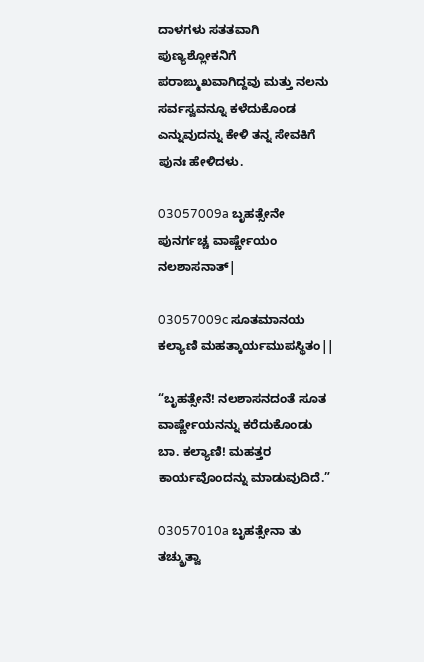ದಾಳಗಳು ಸತತವಾಗಿ ಪುಣ್ಯಶ್ಲೋಕನಿಗೆ ಪರಾಙ್ಮುಖವಾಗಿದ್ದವು ಮತ್ತು ನಲನು ಸರ್ವಸ್ವವನ್ನೂ ಕಳೆದುಕೊಂಡ ಎನ್ನುವುದನ್ನು ಕೇಳಿ ತನ್ನ ಸೇವಕಿಗೆ ಪುನಃ ಹೇಳಿದಳು.

03057009a ಬೃಹತ್ಸೇನೇ ಪುನರ್ಗಚ್ಚ ವಾರ್ಷ್ಣೇಯಂ ನಲಶಾಸನಾತ್|

03057009c ಸೂತಮಾನಯ ಕಲ್ಯಾಣಿ ಮಹತ್ಕಾರ್ಯಮುಪಸ್ಥಿತಂ||

“ಬೃಹತ್ಸೇನೆ! ನಲಶಾಸನದಂತೆ ಸೂತ ವಾರ್ಷ್ಣೇಯನನ್ನು ಕರೆದುಕೊಂಡು ಬಾ. ಕಲ್ಯಾಣಿ! ಮಹತ್ತರ ಕಾರ್ಯವೊಂದನ್ನು ಮಾಡುವುದಿದೆ.”

03057010a ಬೃಹತ್ಸೇನಾ ತು ತಚ್ಶ್ರುತ್ವಾ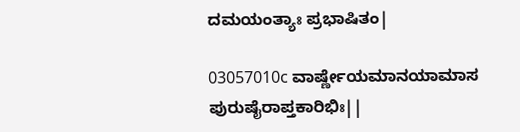ದಮಯಂತ್ಯಾಃ ಪ್ರಭಾಷಿತಂ|

03057010c ವಾರ್ಷ್ಣೇಯಮಾನಯಾಮಾಸ ಪುರುಷೈರಾಪ್ತಕಾರಿಭಿಃ||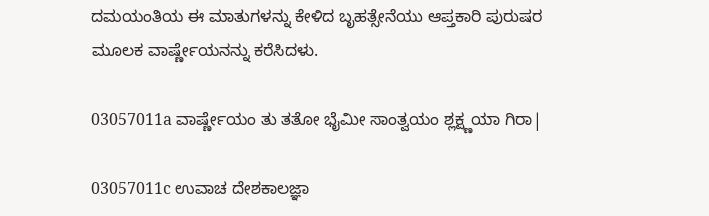ದಮಯಂತಿಯ ಈ ಮಾತುಗಳನ್ನು ಕೇಳಿದ ಬೃಹತ್ಸೇನೆಯು ಆಪ್ತಕಾರಿ ಪುರುಷರ ಮೂಲಕ ವಾರ್ಷ್ಣೇಯನನ್ನು ಕರೆಸಿದಳು.

03057011a ವಾರ್ಷ್ಣೇಯಂ ತು ತತೋ ಭೈಮೀ ಸಾಂತ್ವಯಂ ಶ್ಲಕ್ಷ್ಣಯಾ ಗಿರಾ|

03057011c ಉವಾಚ ದೇಶಕಾಲಜ್ಞಾ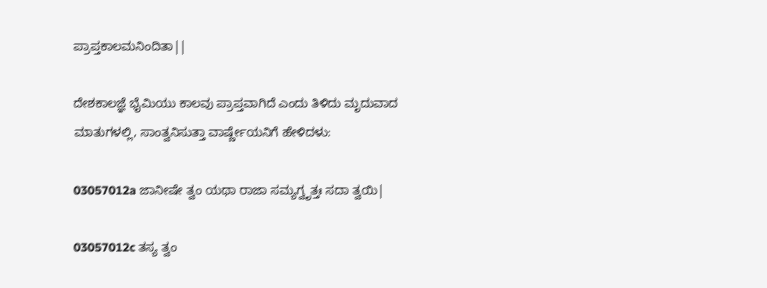ಪ್ರಾಪ್ತಕಾಲಮನಿಂದಿತಾ||

ದೇಶಕಾಲಜ್ಞೆ ಭೈಮಿಯು ಕಾಲವು ಪ್ರಾಪ್ತವಾಗಿದೆ ಎಂದು ತಿಳಿದು ಮೃದುವಾದ ಮಾತುಗಳಲ್ಲಿ, ಸಾಂತ್ವನಿಸುತ್ತಾ ವಾರ್ಷ್ಣೇಯನಿಗೆ ಹೇಳಿದಳು:

03057012a ಜಾನೀಷೇ ತ್ವಂ ಯಥಾ ರಾಜಾ ಸಮ್ಯಗ್ವೃತ್ತಃ ಸದಾ ತ್ವಯಿ|

03057012c ತಸ್ಯ ತ್ವಂ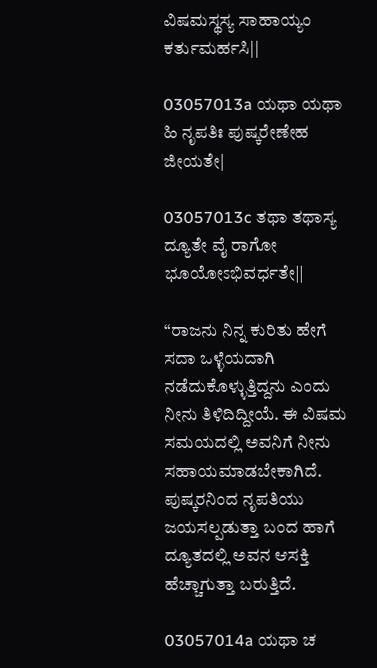ವಿಷಮಸ್ಥಸ್ಯ ಸಾಹಾಯ್ಯಂ ಕರ್ತುಮರ್ಹಸಿ||

03057013a ಯಥಾ ಯಥಾ ಹಿ ನೃಪತಿಃ ಪುಷ್ಕರೇಣೇಹ ಜೀಯತೇ|

03057013c ತಥಾ ತಥಾಸ್ಯ ದ್ಯೂತೇ ವೈ ರಾಗೋ ಭೂಯೋಽಭಿವರ್ಧತೇ||

“ರಾಜನು ನಿನ್ನ ಕುರಿತು ಹೇಗೆ ಸದಾ ಒಳ್ಳೆಯದಾಗಿ ನಡೆದುಕೊಳ್ಳುತ್ತಿದ್ದನು ಎಂದು ನೀನು ತಿಳಿದಿದ್ದೀಯೆ. ಈ ವಿಷಮ ಸಮಯದಲ್ಲಿ ಅವನಿಗೆ ನೀನು ಸಹಾಯಮಾಡಬೇಕಾಗಿದೆ. ಪುಷ್ಕರನಿಂದ ನೃಪತಿಯು ಜಯಸಲ್ಪಡುತ್ತಾ ಬಂದ ಹಾಗೆ ದ್ಯೂತದಲ್ಲಿ ಅವನ ಆಸಕ್ತಿ ಹೆಚ್ಚಾಗುತ್ತಾ ಬರುತ್ತಿದೆ.

03057014a ಯಥಾ ಚ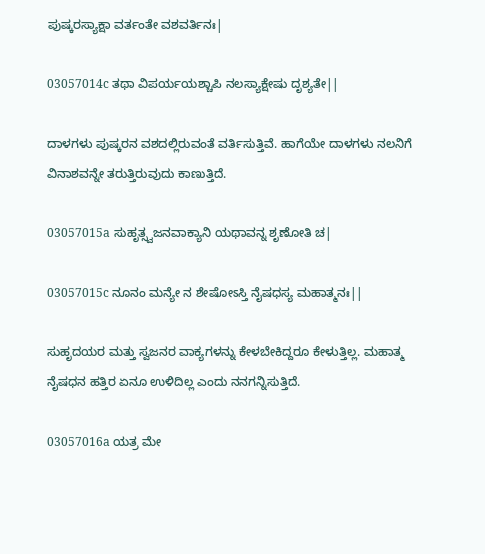ಪುಷ್ಕರಸ್ಯಾಕ್ಷಾ ವರ್ತಂತೇ ವಶವರ್ತಿನಃ|

03057014c ತಥಾ ವಿಪರ್ಯಯಶ್ಚಾಪಿ ನಲಸ್ಯಾಕ್ಷೇಷು ದೃಶ್ಯತೇ||

ದಾಳಗಳು ಪುಷ್ಕರನ ವಶದಲ್ಲಿರುವಂತೆ ವರ್ತಿಸುತ್ತಿವೆ. ಹಾಗೆಯೇ ದಾಳಗಳು ನಲನಿಗೆ ವಿನಾಶವನ್ನೇ ತರುತ್ತಿರುವುದು ಕಾಣುತ್ತಿದೆ.

03057015a ಸುಹೃತ್ಸ್ವಜನವಾಕ್ಯಾನಿ ಯಥಾವನ್ನ ಶೃಣೋತಿ ಚ|

03057015c ನೂನಂ ಮನ್ಯೇ ನ ಶೇಷೋಽಸ್ತಿ ನೈಷಧಸ್ಯ ಮಹಾತ್ಮನಃ||

ಸುಹೃದಯರ ಮತ್ತು ಸ್ವಜನರ ವಾಕ್ಯಗಳನ್ನು ಕೇಳಬೇಕಿದ್ದರೂ ಕೇಳುತ್ತಿಲ್ಲ. ಮಹಾತ್ಮ ನೈಷಧನ ಹತ್ತಿರ ಏನೂ ಉಳಿದಿಲ್ಲ ಎಂದು ನನಗನ್ನಿಸುತ್ತಿದೆ.

03057016a ಯತ್ರ ಮೇ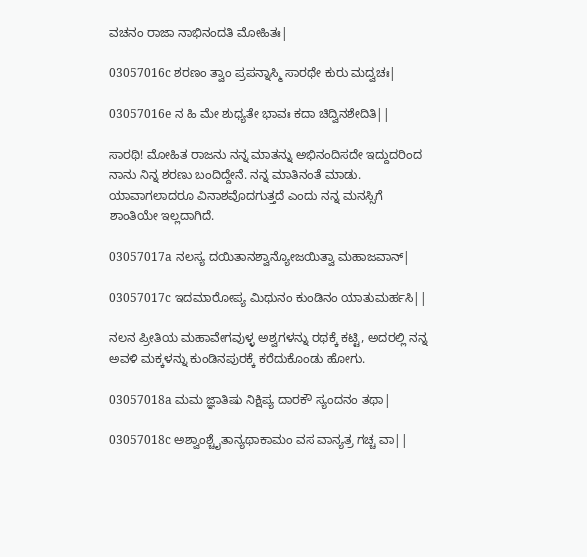ವಚನಂ ರಾಜಾ ನಾಭಿನಂದತಿ ಮೋಹಿತಃ|

03057016c ಶರಣಂ ತ್ವಾಂ ಪ್ರಪನ್ನಾಸ್ಮಿ ಸಾರಥೇ ಕುರು ಮದ್ವಚಃ|

03057016e ನ ಹಿ ಮೇ ಶುಧ್ಯತೇ ಭಾವಃ ಕದಾ ಚಿದ್ವಿನಶೇದಿತಿ||

ಸಾರಥಿ! ಮೋಹಿತ ರಾಜನು ನನ್ನ ಮಾತನ್ನು ಅಭಿನಂದಿಸದೇ ಇದ್ದುದರಿಂದ ನಾನು ನಿನ್ನ ಶರಣು ಬಂದಿದ್ದೇನೆ. ನನ್ನ ಮಾತಿನಂತೆ ಮಾಡು. ಯಾವಾಗಲಾದರೂ ವಿನಾಶವೊದಗುತ್ತದೆ ಎಂದು ನನ್ನ ಮನಸ್ಸಿಗೆ ಶಾಂತಿಯೇ ಇಲ್ಲದಾಗಿದೆ.

03057017a ನಲಸ್ಯ ದಯಿತಾನಶ್ವಾನ್ಯೋಜಯಿತ್ವಾ ಮಹಾಜವಾನ್|

03057017c ಇದಮಾರೋಪ್ಯ ಮಿಥುನಂ ಕುಂಡಿನಂ ಯಾತುಮರ್ಹಸಿ||

ನಲನ ಪ್ರೀತಿಯ ಮಹಾವೇಗವುಳ್ಳ ಅಶ್ವಗಳನ್ನು ರಥಕ್ಕೆ ಕಟ್ಟಿ, ಅದರಲ್ಲಿ ನನ್ನ ಅವಳಿ ಮಕ್ಕಳನ್ನು ಕುಂಡಿನಪುರಕ್ಕೆ ಕರೆದುಕೊಂಡು ಹೋಗು.

03057018a ಮಮ ಜ್ಞಾತಿಷು ನಿಕ್ಷಿಪ್ಯ ದಾರಕೌ ಸ್ಯಂದನಂ ತಥಾ|

03057018c ಅಶ್ವಾಂಶ್ಚೈತಾನ್ಯಥಾಕಾಮಂ ವಸ ವಾನ್ಯತ್ರ ಗಚ್ಚ ವಾ||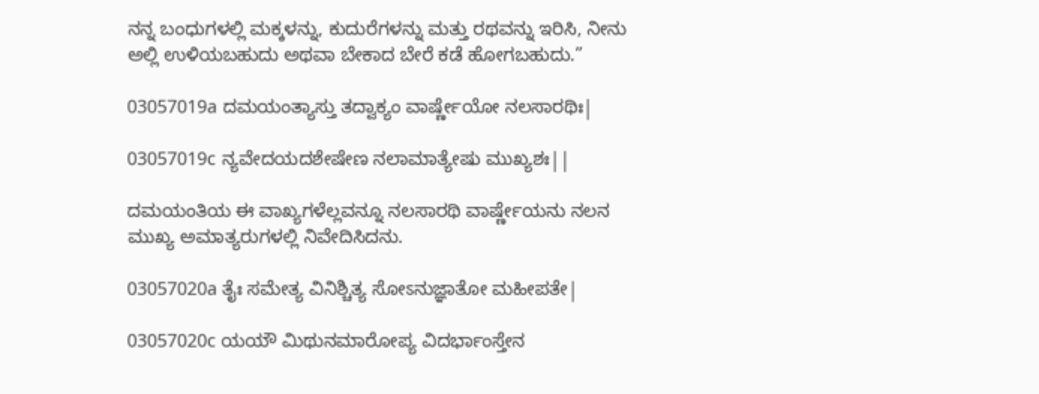ನನ್ನ ಬಂಧುಗಳಲ್ಲಿ ಮಕ್ಕಳನ್ನು, ಕುದುರೆಗಳನ್ನು ಮತ್ತು ರಥವನ್ನು ಇರಿಸಿ, ನೀನು ಅಲ್ಲಿ ಉಳಿಯಬಹುದು ಅಥವಾ ಬೇಕಾದ ಬೇರೆ ಕಡೆ ಹೋಗಬಹುದು.”

03057019a ದಮಯಂತ್ಯಾಸ್ತು ತದ್ವಾಕ್ಯಂ ವಾರ್ಷ್ಣೇಯೋ ನಲಸಾರಥಿಃ|

03057019c ನ್ಯವೇದಯದಶೇಷೇಣ ನಲಾಮಾತ್ಯೇಷು ಮುಖ್ಯಶಃ||

ದಮಯಂತಿಯ ಈ ವಾಖ್ಯಗಳೆಲ್ಲವನ್ನೂ ನಲಸಾರಥಿ ವಾರ್ಷ್ಣೇಯನು ನಲನ ಮುಖ್ಯ ಅಮಾತ್ಯರುಗಳಲ್ಲಿ ನಿವೇದಿಸಿದನು.

03057020a ತೈಃ ಸಮೇತ್ಯ ವಿನಿಶ್ಚಿತ್ಯ ಸೋಽನುಜ್ಞಾತೋ ಮಹೀಪತೇ|

03057020c ಯಯೌ ಮಿಥುನಮಾರೋಪ್ಯ ವಿದರ್ಭಾಂಸ್ತೇನ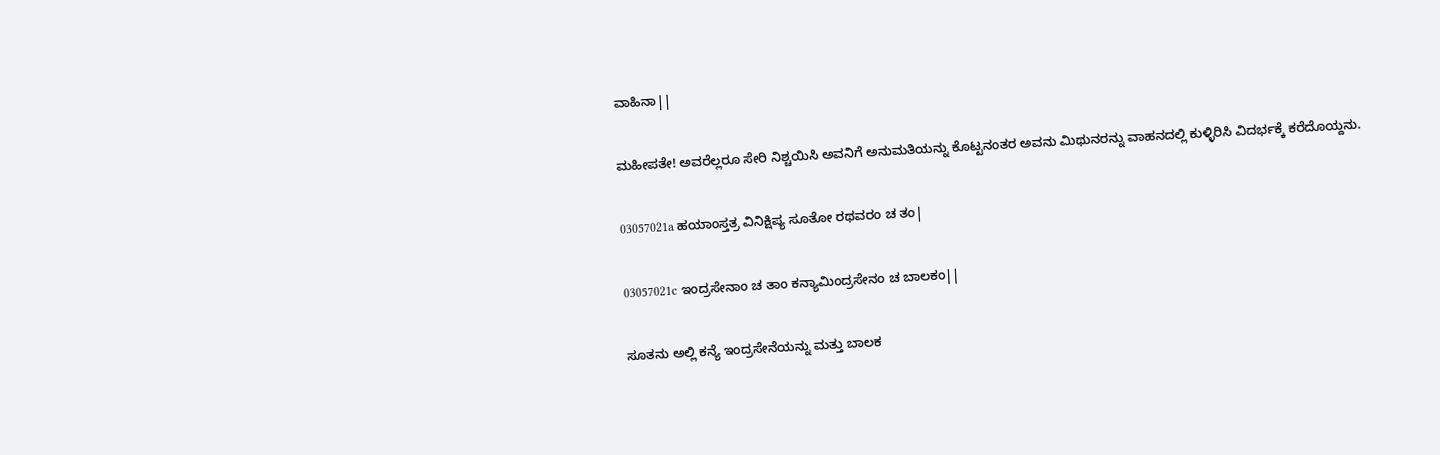ವಾಹಿನಾ||

ಮಹೀಪತೇ! ಅವರೆಲ್ಲರೂ ಸೇರಿ ನಿಶ್ಚಯಿಸಿ ಅವನಿಗೆ ಅನುಮತಿಯನ್ನು ಕೊಟ್ಟನಂತರ ಅವನು ಮಿಥುನರನ್ನು ವಾಹನದಲ್ಲಿ ಕುಳ್ಳಿರಿಸಿ ವಿದರ್ಭಕ್ಕೆ ಕರೆದೊಯ್ದನು.

03057021a ಹಯಾಂಸ್ತತ್ರ ವಿನಿಕ್ಷಿಪ್ಯ ಸೂತೋ ರಥವರಂ ಚ ತಂ|

03057021c ಇಂದ್ರಸೇನಾಂ ಚ ತಾಂ ಕನ್ಯಾಮಿಂದ್ರಸೇನಂ ಚ ಬಾಲಕಂ||

ಸೂತನು ಅಲ್ಲಿ ಕನ್ಯೆ ಇಂದ್ರಸೇನೆಯನ್ನು ಮತ್ತು ಬಾಲಕ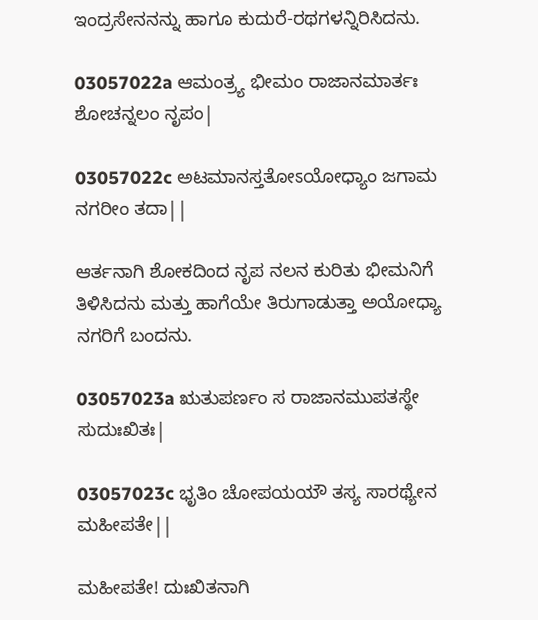ಇಂದ್ರಸೇನನನ್ನು ಹಾಗೂ ಕುದುರೆ-ರಥಗಳನ್ನಿರಿಸಿದನು.

03057022a ಆಮಂತ್ರ್ಯ ಭೀಮಂ ರಾಜಾನಮಾರ್ತಃ ಶೋಚನ್ನಲಂ ನೃಪಂ|

03057022c ಅಟಮಾನಸ್ತತೋಽಯೋಧ್ಯಾಂ ಜಗಾಮ ನಗರೀಂ ತದಾ||

ಆರ್ತನಾಗಿ ಶೋಕದಿಂದ ನೃಪ ನಲನ ಕುರಿತು ಭೀಮನಿಗೆ ತಿಳಿಸಿದನು ಮತ್ತು ಹಾಗೆಯೇ ತಿರುಗಾಡುತ್ತಾ ಅಯೋಧ್ಯಾ ನಗರಿಗೆ ಬಂದನು.

03057023a ಋತುಪರ್ಣಂ ಸ ರಾಜಾನಮುಪತಸ್ಥೇ ಸುದುಃಖಿತಃ|

03057023c ಭೃತಿಂ ಚೋಪಯಯೌ ತಸ್ಯ ಸಾರಥ್ಯೇನ ಮಹೀಪತೇ||

ಮಹೀಪತೇ! ದುಃಖಿತನಾಗಿ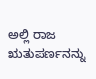ಅಲ್ಲಿ ರಾಜ ಋತುಪರ್ಣನನ್ನು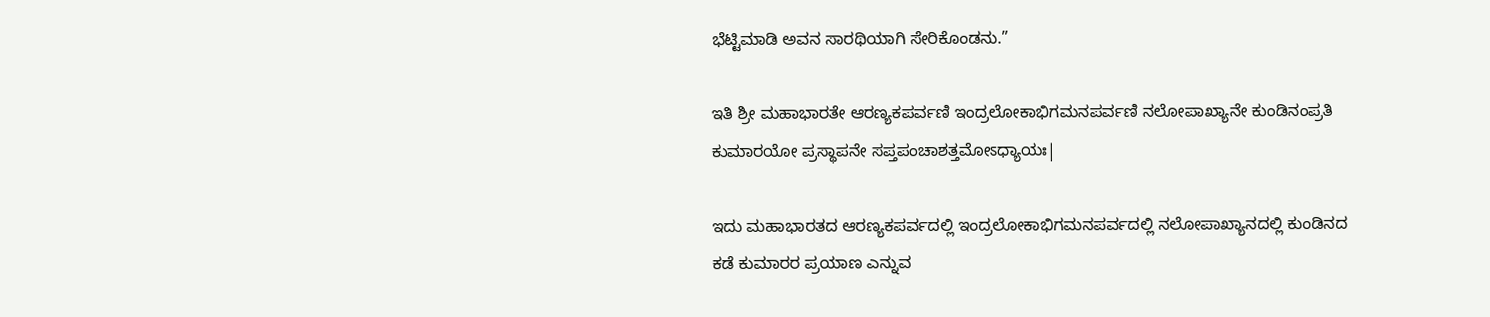ಭೆಟ್ಟಿಮಾಡಿ ಅವನ ಸಾರಥಿಯಾಗಿ ಸೇರಿಕೊಂಡನು.”

ಇತಿ ಶ್ರೀ ಮಹಾಭಾರತೇ ಆರಣ್ಯಕಪರ್ವಣಿ ಇಂದ್ರಲೋಕಾಭಿಗಮನಪರ್ವಣಿ ನಲೋಪಾಖ್ಯಾನೇ ಕುಂಡಿನಂಪ್ರತಿ ಕುಮಾರಯೋ ಪ್ರಸ್ಥಾಪನೇ ಸಪ್ತಪಂಚಾಶತ್ತಮೋಽಧ್ಯಾಯಃ|

ಇದು ಮಹಾಭಾರತದ ಆರಣ್ಯಕಪರ್ವದಲ್ಲಿ ಇಂದ್ರಲೋಕಾಭಿಗಮನಪರ್ವದಲ್ಲಿ ನಲೋಪಾಖ್ಯಾನದಲ್ಲಿ ಕುಂಡಿನದ ಕಡೆ ಕುಮಾರರ ಪ್ರಯಾಣ ಎನ್ನುವ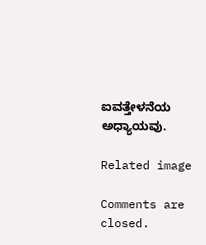ಐವತ್ತೇಳನೆಯ ಅಧ್ಯಾಯವು.

Related image

Comments are closed.